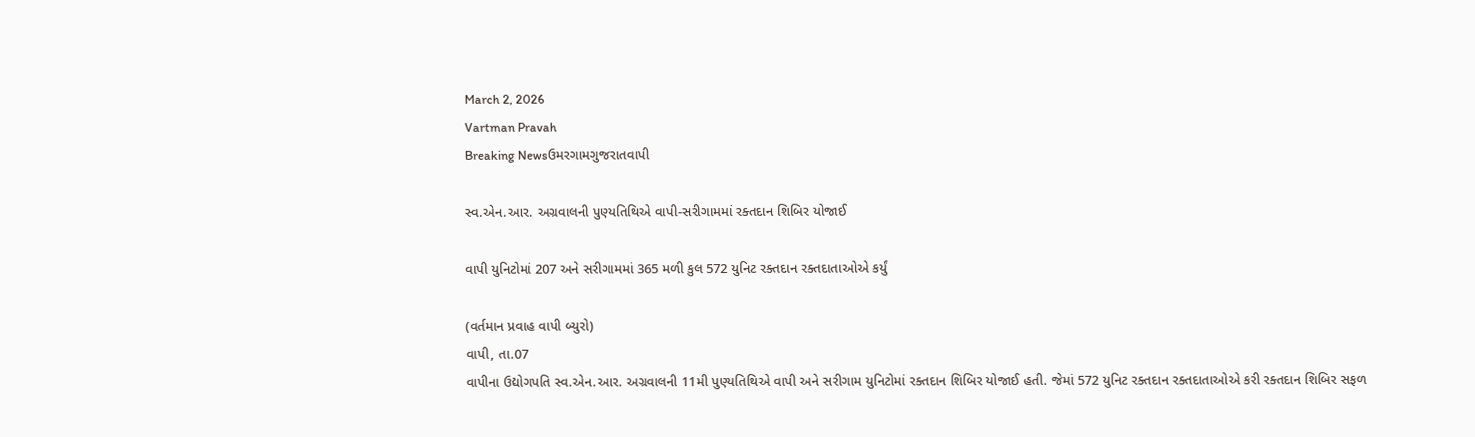March 2, 2026
Vartman Pravah
Breaking Newsઉમરગામગુજરાતવાપી

સ્‍વ.એન.આર. અગ્રવાલની પુણ્‍યતિથિએ વાપી-સરીગામમાં રક્‍તદાન શિબિર યોજાઈ

વાપી યુનિટોમાં 207 અને સરીગામમાં 365 મળી કુલ 572 યુનિટ રક્‍તદાન રક્‍તદાતાઓએ કર્યું

(વર્તમાન પ્રવાહ વાપી બ્‍યુરો)
વાપી, તા.07
વાપીના ઉદ્યોગપતિ સ્‍વ.એન.આર. અગ્રવાલની 11મી પુણ્‍યતિથિએ વાપી અને સરીગામ યુનિટોમાં રક્‍તદાન શિબિર યોજાઈ હતી. જેમાં 572 યુનિટ રક્‍તદાન રક્‍તદાતાઓએ કરી રક્‍તદાન શિબિર સફળ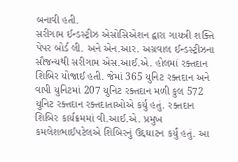બનાવી હતી.
સરીગામ ઈન્‍ડસ્‍ટ્રીઝ એસોસિએશન દ્વારા ગાયત્રી શક્‍તિ પેપર બોર્ડ લી. અને એન.આર. અગ્રવાલ ઈન્‍ડસ્‍ટ્રીઝના સૌજન્‍યથી સરીગામ એસ.આઈ.એ. હોલમાં રક્‍તદાન શિબિર યોજાઈ હતી. જેમાં 365 યુનિટ રક્‍તદાન અને વાપી યુનિટમાં 207 યુનિટ રક્‍તદાન મળી કુલ 572 યુનિટ રક્‍તદાન રક્‍તદાતાઓએ કર્યુ હતું. રક્‍તદાન શિબિર કાર્યક્રમમાં વી.આઈ.એ. પ્રમુખ કમલેશભાઈપટેલએ શિબિરનું ઉદ્દઘાટન કર્યું હતું. આ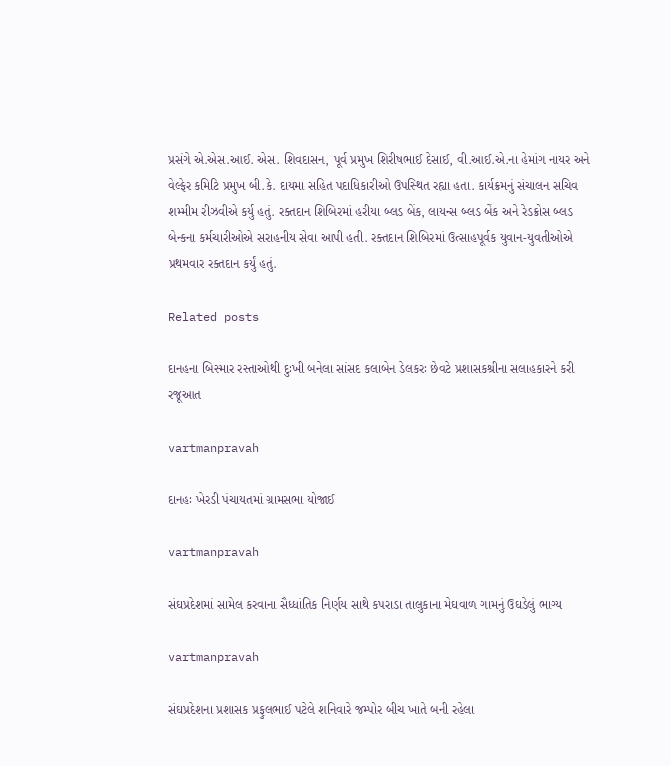પ્રસંગે એ.એસ.આઈ. એસ. શિવદાસન, પૂર્વ પ્રમુખ શિરીષભાઈ દેસાઈ, વી.આઈ.એ.ના હેમાંગ નાયર અને વેલ્‍ફેર કમિટિ પ્રમુખ બી.કે. દાયમા સહિત પદાધિકારીઓ ઉપસ્‍થિત રહ્યા હતા. કાર્યક્રમનું સંચાલન સચિવ શમ્‍મીમ રીઝવીએ કર્યુ હતું. રક્‍તદાન શિબિરમાં હરીયા બ્‍લડ બેંક, લાયન્‍સ બ્‍લડ બેંક અને રેડક્રોસ બ્‍લડ બેન્‍કના કર્મચારીઓએ સરાહનીય સેવા આપી હતી. રક્‍તદાન શિબિરમાં ઉત્‍સાહપૂર્વક યુવાન-યુવતીઓએ પ્રથમવાર રક્‍તદાન કર્યું હતું.

Related posts

દાનહના બિસ્‍માર રસ્‍તાઓથી દુઃખી બનેલા સાંસદ કલાબેન ડેલકરઃ છેવટે પ્રશાસકશ્રીના સલાહકારને કરી રજૂઆત

vartmanpravah

દાનહઃ ખેરડી પંચાયતમાં ગ્રામસભા યોજાઈ

vartmanpravah

સંઘપ્રદેશમાં સામેલ કરવાના સૈધ્‍ધાંતિક નિર્ણય સાથે કપરાડા તાલુકાના મેઘવાળ ગામનું ઉઘડેલું ભાગ્‍ય

vartmanpravah

સંઘપ્રદેશના પ્રશાસક પ્રફુલભાઈ પટેલે શનિવારે જમ્‍પોર બીચ ખાતે બની રહેલા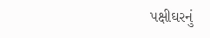પક્ષીઘરનું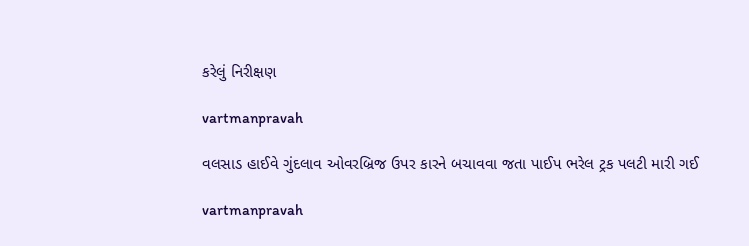કરેલું નિરીક્ષણ

vartmanpravah

વલસાડ હાઈવે ગુંદલાવ ઓવરબ્રિજ ઉપર કારને બચાવવા જતા પાઈપ ભરેલ ટ્રક પલટી મારી ગઈ

vartmanpravah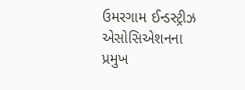ઉમરગામ ઈન્‍ડસ્‍ટ્રીઝ એસોસિએશનના પ્રમુખ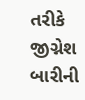તરીકે જીગ્નેશ બારીની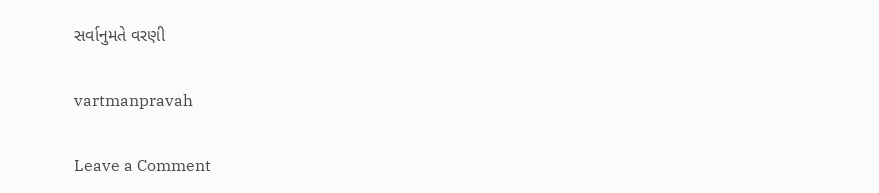સર્વાનુમતે વરણી

vartmanpravah

Leave a Comment